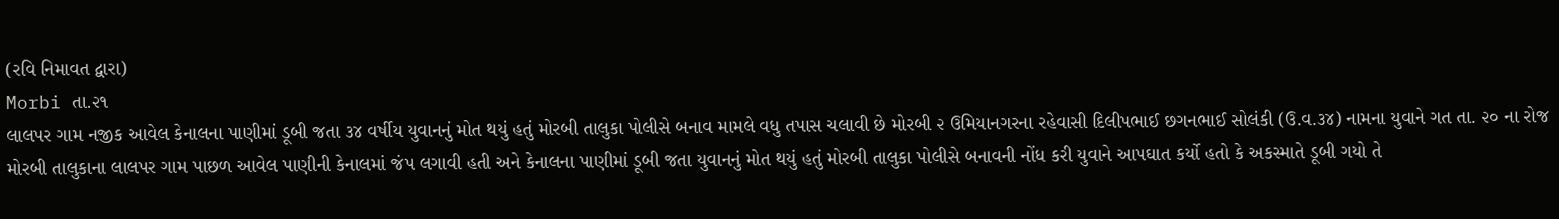(રવિ નિમાવત દ્વારા)
Morbi તા.૨૧
લાલપર ગામ નજીક આવેલ કેનાલના પાણીમાં ડૂબી જતા ૩૪ વર્ષીય યુવાનનું મોત થયું હતું મોરબી તાલુકા પોલીસે બનાવ મામલે વધુ તપાસ ચલાવી છે મોરબી ૨ ઉમિયાનગરના રહેવાસી દિલીપભાઈ છગનભાઈ સોલંકી (ઉ.વ.૩૪) નામના યુવાને ગત તા. ૨૦ ના રોજ મોરબી તાલુકાના લાલપર ગામ પાછળ આવેલ પાણીની કેનાલમાં જંપ લગાવી હતી અને કેનાલના પાણીમાં ડૂબી જતા યુવાનનું મોત થયું હતું મોરબી તાલુકા પોલીસે બનાવની નોંધ કરી યુવાને આપઘાત કર્યો હતો કે અકસ્માતે ડૂબી ગયો તે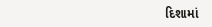દિશામાં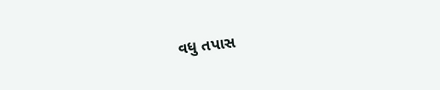વધુ તપાસ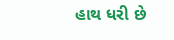હાથ ધરી છે